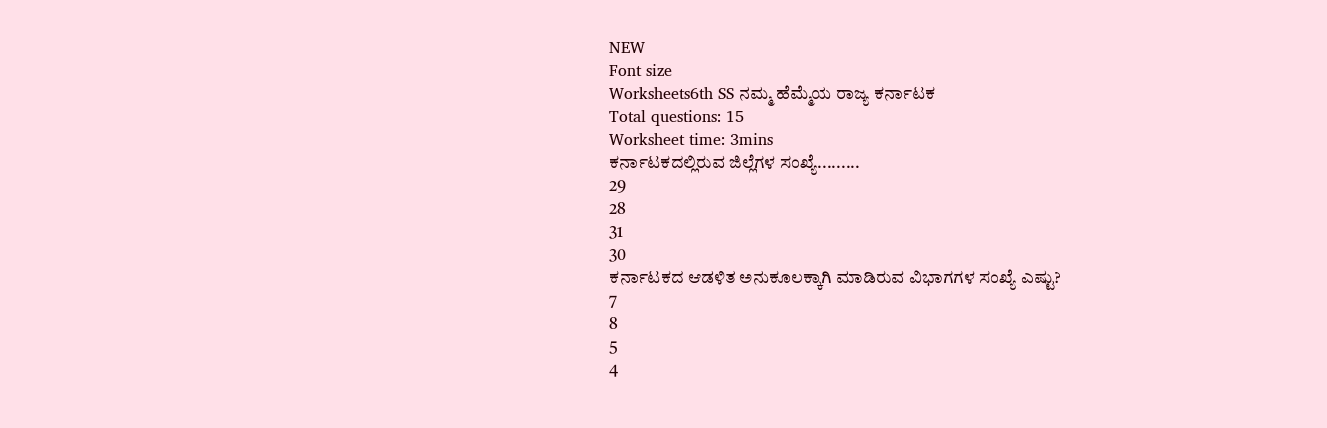NEW
Font size
Worksheets6th SS ನಮ್ಮ ಹೆಮ್ಮೆಯ ರಾಜ್ಯ ಕರ್ನಾಟಕ
Total questions: 15
Worksheet time: 3mins
ಕರ್ನಾಟಕದಲ್ಲಿರುವ ಜಿಲ್ಲೆಗಳ ಸಂಖ್ಯೆ.........
29
28
31
30
ಕರ್ನಾಟಕದ ಆಡಳಿತ ಅನುಕೂಲಕ್ಕಾಗಿ ಮಾಡಿರುವ ವಿಭಾಗಗಳ ಸಂಖ್ಯೆ ಎಷ್ಟು?
7
8
5
4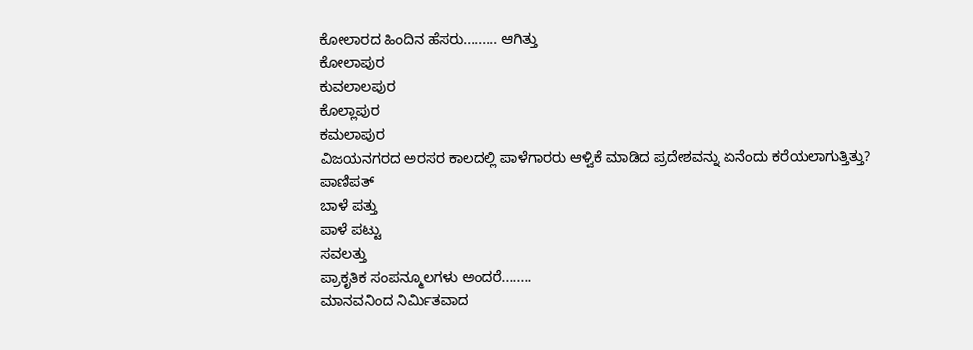ಕೋಲಾರದ ಹಿಂದಿನ ಹೆಸರು......... ಆಗಿತ್ತು
ಕೋಲಾಪುರ
ಕುವಲಾಲಪುರ
ಕೊಲ್ಲಾಪುರ
ಕಮಲಾಪುರ
ವಿಜಯನಗರದ ಅರಸರ ಕಾಲದಲ್ಲಿ ಪಾಳೆಗಾರರು ಆಳ್ವಿಕೆ ಮಾಡಿದ ಪ್ರದೇಶವನ್ನು ಏನೆಂದು ಕರೆಯಲಾಗುತ್ತಿತ್ತು?
ಪಾಣಿಪತ್
ಬಾಳೆ ಪತ್ತು
ಪಾಳೆ ಪಟ್ಟು
ಸವಲತ್ತು
ಪ್ರಾಕೃತಿಕ ಸಂಪನ್ಮೂಲಗಳು ಅಂದರೆ........
ಮಾನವನಿಂದ ನಿರ್ಮಿತವಾದ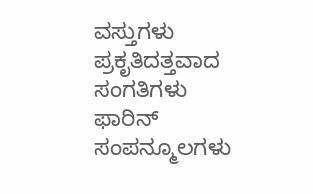ವಸ್ತುಗಳು
ಪ್ರಕೃತಿದತ್ತವಾದ ಸಂಗತಿಗಳು
ಫಾರಿನ್ ಸಂಪನ್ಮೂಲಗಳು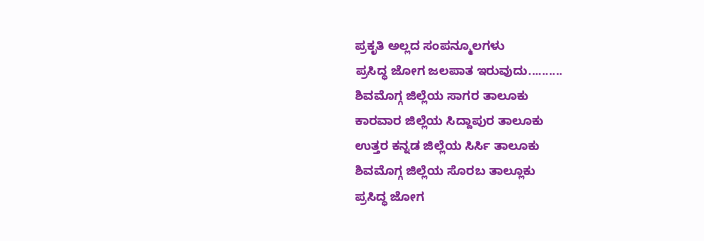ಪ್ರಕೃತಿ ಅಲ್ಲದ ಸಂಪನ್ಮೂಲಗಳು
ಪ್ರಸಿದ್ಧ ಜೋಗ ಜಲಪಾತ ಇರುವುದು..........
ಶಿವಮೊಗ್ಗ ಜಿಲ್ಲೆಯ ಸಾಗರ ತಾಲೂಕು
ಕಾರವಾರ ಜಿಲ್ಲೆಯ ಸಿದ್ದಾಪುರ ತಾಲೂಕು
ಉತ್ತರ ಕನ್ನಡ ಜಿಲ್ಲೆಯ ಸಿರ್ಸಿ ತಾಲೂಕು
ಶಿವಮೊಗ್ಗ ಜಿಲ್ಲೆಯ ಸೊರಬ ತಾಲ್ಲೂಕು
ಪ್ರಸಿದ್ಧ ಜೋಗ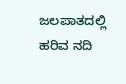ಜಲಪಾತದಲ್ಲಿ ಹರಿವ ನದಿ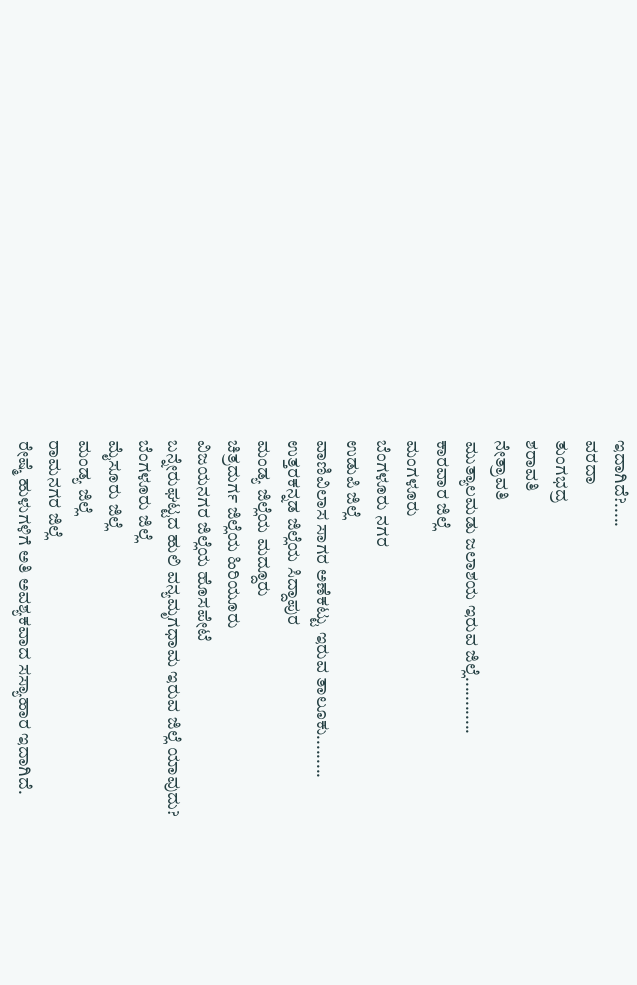ಇದಾಗಿದೆ?.....
ವರದಾ
ತುಂಗಭದ್ರ
ಶರಾವತಿ
ನೇತ್ರಾವತಿ
ಮುತ್ಯಾಲಮಡು ಜಲಾಶಯ ಇರುವ ಜಿಲ್ಲೆ............
ಕಾರವಾರ ಜಿಲ್ಲೆ
ಮಂಗಳೂರು
ಬೆಂಗಳೂರು ನಗರ
ಉಡುಪಿ ಜಿಲ್ಲೆ
ವಾಣಿವಿಲಾಸ ಸಾಗರ ಅಣೆಕಟ್ಟು ಇರುವ ತಾಲೂಕು.........
ಉತ್ತರಕನ್ನಡ ಜಿಲ್ಲೆಯ ಸಿದ್ದಾಪುರ
ಮಂಡ್ಯ ಜಿಲ್ಲೆಯ ಮದ್ದೂರು
ಚಿತ್ರದುರ್ಗ ಜಿಲ್ಲೆಯ ಹಿರಿಯೂರು
ವಿಜಯನಗರ ಜಿಲ್ಲೆಯ ಹೊಸಪೇಟೆ
ಬನ್ನೇರುಘಟ್ಟದ ಹುಲಿ ವನ್ಯಮೃಗಧಾಮ ಇರುವ ಜಿಲ್ಲೆ ಯಾವುದು?
ಬೆಂಗಳೂರು ಜಿಲ್ಲೆ
ಮೈಸೂರು ಜಿಲ್ಲೆ
ಮಂಡ್ಯ ಜಿಲ್ಲೆ
ರಾಮನಗರ ಜಿಲ್ಲೆ
ರೇಷ್ಮೆ ಹುಳುಗಳಿಗೆ ಅತಿ ಅವಶ್ಯಕವಾದ ಸಸ್ಯಾಹಾರ ಇದಾಗಿದೆ.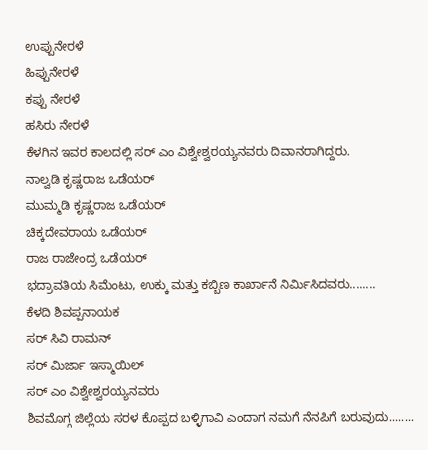ಉಪ್ಪುನೇರಳೆ
ಹಿಪ್ಪುನೇರಳೆ
ಕಪ್ಪು ನೇರಳೆ
ಹಸಿರು ನೇರಳೆ
ಕೆಳಗಿನ ಇವರ ಕಾಲದಲ್ಲಿ ಸರ್ ಎಂ ವಿಶ್ವೇಶ್ವರಯ್ಯನವರು ದಿವಾನರಾಗಿದ್ದರು.
ನಾಲ್ವಡಿ ಕೃಷ್ಣರಾಜ ಒಡೆಯರ್
ಮುಮ್ಮಡಿ ಕೃಷ್ಣರಾಜ ಒಡೆಯರ್
ಚಿಕ್ಕದೇವರಾಯ ಒಡೆಯರ್
ರಾಜ ರಾಜೇಂದ್ರ ಒಡೆಯರ್
ಭದ್ರಾವತಿಯ ಸಿಮೆಂಟು, ಉಕ್ಕು ಮತ್ತು ಕಬ್ಬಿಣ ಕಾರ್ಖಾನೆ ನಿರ್ಮಿಸಿದವರು........
ಕೆಳದಿ ಶಿವಪ್ಪನಾಯಕ
ಸರ್ ಸಿವಿ ರಾಮನ್
ಸರ್ ಮಿರ್ಜಾ ಇಸ್ಮಾಯಿಲ್
ಸರ್ ಎಂ ವಿಶ್ವೇಶ್ವರಯ್ಯನವರು
ಶಿವಮೊಗ್ಗ ಜಿಲ್ಲೆಯ ಸರಳ ಕೊಪ್ಪದ ಬಳ್ಳಿಗಾವಿ ಎಂದಾಗ ನಮಗೆ ನೆನಪಿಗೆ ಬರುವುದು........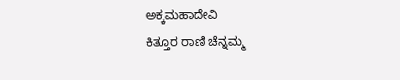ಅಕ್ಕಮಹಾದೇವಿ
ಕಿತ್ತೂರ ರಾಣಿ ಚೆನ್ನಮ್ಮ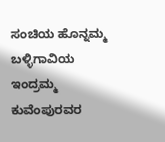ಸಂಚಿಯ ಹೊನ್ನಮ್ಮ
ಬಳ್ಳಿಗಾವಿಯ ಇಂದ್ರಮ್ಮ
ಕುವೆಂಪುರವರ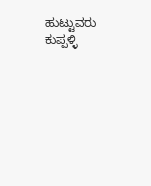ಹುಟ್ಟುವರು ಕುಪ್ಪಳ್ಳಿ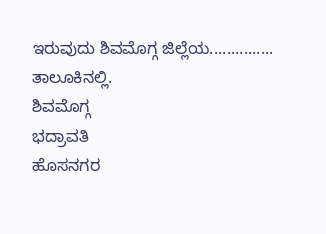ಇರುವುದು ಶಿವಮೊಗ್ಗ ಜಿಲ್ಲೆಯ............... ತಾಲೂಕಿನಲ್ಲಿ.
ಶಿವಮೊಗ್ಗ
ಭದ್ರಾವತಿ
ಹೊಸನಗರ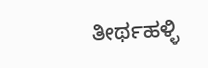ತೀರ್ಥಹಳ್ಳಿ